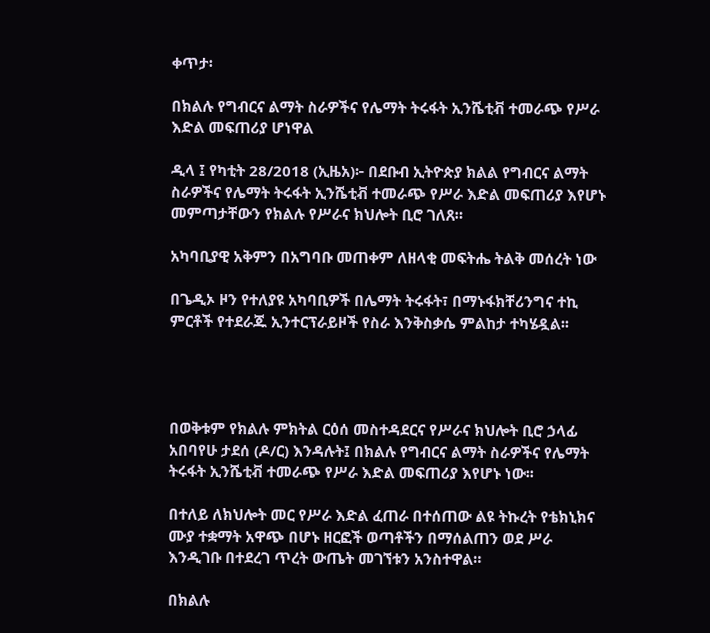ቀጥታ፡

በክልሉ የግብርና ልማት ስራዎችና የሌማት ትሩፋት ኢንሼቲቭ ተመራጭ የሥራ እድል መፍጠሪያ ሆነዋል

ዲላ ፤ የካቲት 28/2018 (ኢዜአ)፦ በደቡብ ኢትዮጵያ ክልል የግብርና ልማት ስራዎችና የሌማት ትሩፋት ኢንሼቲቭ ተመራጭ የሥራ እድል መፍጠሪያ እየሆኑ መምጣታቸውን የክልሉ የሥራና ክህሎት ቢሮ ገለጸ።

አካባቢያዊ አቅምን በአግባቡ መጠቀም ለዘላቂ መፍትሔ ትልቅ መሰረት ነው

በጌዲኦ ዞን የተለያዩ አካባቢዎች በሌማት ትሩፋት፣ በማኑፋክቸሪንግና ተኪ ምርቶች የተደራጁ ኢንተርፕራይዞች የስራ እንቅስቃሴ ምልከታ ተካሄዷል፡፡




በወቅቱም የክልሉ ምክትል ርዕሰ መስተዳደርና የሥራና ክህሎት ቢሮ ኃላፊ አበባየሁ ታደሰ (ዶ/ር) እንዳሉት፤ በክልሉ የግብርና ልማት ስራዎችና የሌማት ትሩፋት ኢንሼቲቭ ተመራጭ የሥራ እድል መፍጠሪያ እየሆኑ ነው፡፡

በተለይ ለክህሎት መር የሥራ እድል ፈጠራ በተሰጠው ልዩ ትኩረት የቴክኒክና ሙያ ተቋማት አዋጭ በሆኑ ዘርፎች ወጣቶችን በማሰልጠን ወደ ሥራ እንዲገቡ በተደረገ ጥረት ውጤት መገኘቱን አንስተዋል።

በክልሉ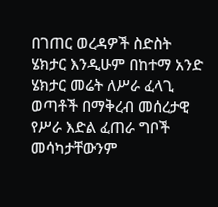በገጠር ወረዳዎች ስድስት ሄክታር እንዲሁም በከተማ አንድ ሄክታር መሬት ለሥራ ፈላጊ ወጣቶች በማቅረብ መሰረታዊ የሥራ እድል ፈጠራ ግቦች መሳካታቸውንም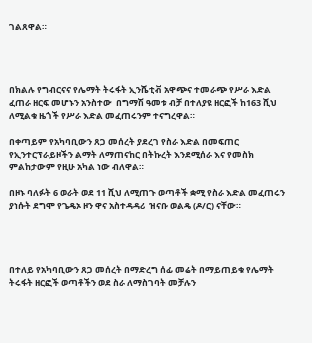ገልጸዋል።




በክልሉ የግብርናና የሌማት ትሩፋት ኢንሼቲቭ አዋጭና ተመራጭ የሥራ እድል ፈጠራ ዘርፍ መሆኑን አንስተው  በግማሽ ዓመቱ ብቻ በተለያዩ ዘርፎች ከ163 ሺህ ለሚልቁ ዜጎች የሥራ እድል መፈጠሩንም ተናግረዋል።

በቀጣይም የአካባቢውን ጸጋ መሰረት ያደረገ የስራ እድል በመፍጠር የኢንተርፕራይዞችን ልማት ለማጠናከር በትኩረት እንደሚሰራ እና የመስክ ምልከታውም የዚሁ አካል ነው ብለዋል።

በዞኑ ባለፉት 6 ወራት ወደ 11 ሺህ ለሚጠጉ ወጣቶች ቋሚ የስራ እድል መፈጠሩን ያነሱት ደግሞ የጌዴኦ ዞን ዋና አስተዳዳሪ  ዝናቡ ወልዴ (ዶ/ር) ናቸው።




በተለይ የአካባቢውን ጸጋ መሰረት በማድረግ ሰፊ መሬት በማይጠይቁ የሌማት ትሩፋት ዘርፎች ወጣቶችን ወደ ስራ ለማስገባት መቻሉን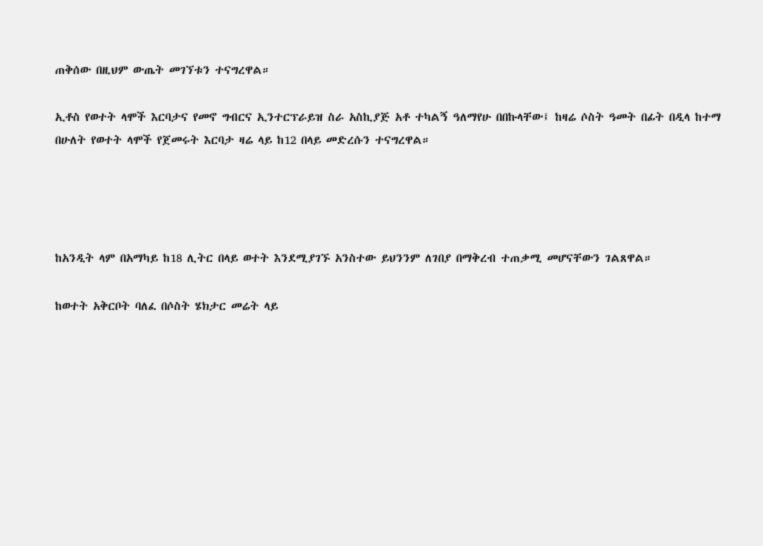ጠቅሰው በዚህም ውጤት መገኘቱን ተናግረዋል።

ኢቶስ የወተት ላሞች እርባታና የመኖ ግብርና ኢንተርፕራይዝ ስራ አስኪያጅ አቶ ተካልኝ ዓለማየሁ በበኩላቸው፤ ከዛሬ ሶስት ዓመት በፊት በዲላ ከተማ በሁለት የወተት ላሞች የጀመሩት እርባታ ዛሬ ላይ ከ12 በላይ መድረሱን ተናግረዋል።




ከአንዲት ላም በአማካይ ከ18 ሊትር በላይ ወተት እንደሚያገኙ አንስተው ይህንንም ለገበያ በማቅረብ ተጠቃሚ መሆናቸውን ገልጸዋል።

ከወተት አቅርቦት ባለፈ በሶስት ሄክታር መሬት ላይ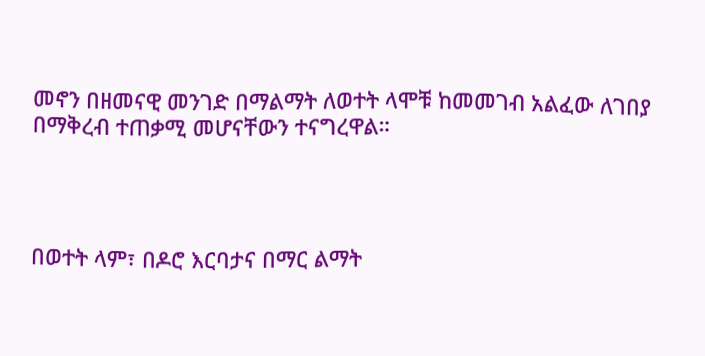መኖን በዘመናዊ መንገድ በማልማት ለወተት ላሞቹ ከመመገብ አልፈው ለገበያ በማቅረብ ተጠቃሚ መሆናቸውን ተናግረዋል።




በወተት ላም፣ በዶሮ እርባታና በማር ልማት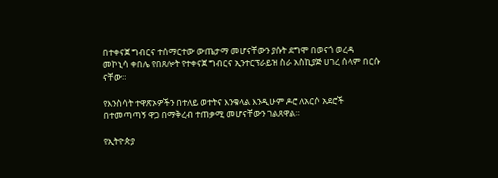በተቀናጀ ግብርና ተሰማርተው ውጤታማ መሆናቸውን ያሱት ደግሞ በወናጎ ወረዳ መኮኒሳ ቀበሌ የበጸሎት የተቀናጀ ግብርና ኢንተርፕራይዝ ስራ አስኪያጅ ሀገረ ሰላም በርሱ ናቸው።

የእንስሳት ተዋጽኦዎችን በተለይ ወተትና እንቁላል እንዲሁም ዶሮ ለአርሶ አደሮች በተመጣጣኝ ዋጋ በማቅረብ ተጠቃሚ መሆናቸውን ገልጸዋል።

የኢትዮጵያ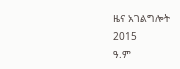ዜና አገልግሎት
2015
ዓ.ም